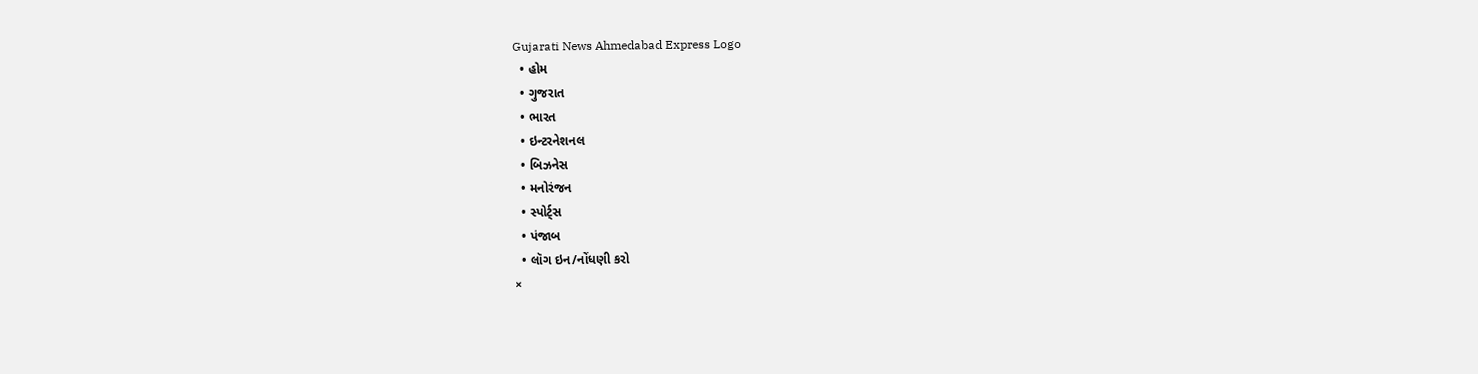Gujarati News Ahmedabad Express Logo
  • હોમ
  • ગુજરાત
  • ભારત
  • ઇન્ટરનેશનલ
  • બિઝનેસ
  • મનોરંજન
  • સ્પોર્ટ્સ
  • પંજાબ
  • લૉગ ઇન/નોંધણી કરો
×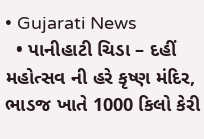• Gujarati News
  • પાનીહાટી ચિડા – દહીં મહોત્સવ ની હરે કૃષ્ણ મંદિર, ભાડજ ખાતે 1000 કિલો કેરી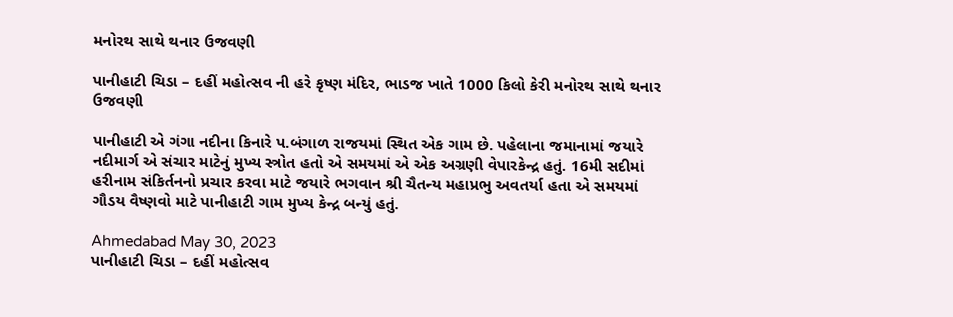મનોરથ સાથે થનાર ઉજવણી

પાનીહાટી ચિડા – દહીં મહોત્સવ ની હરે કૃષ્ણ મંદિર, ભાડજ ખાતે 1000 કિલો કેરી મનોરથ સાથે થનાર ઉજવણી

પાનીહાટી એ ગંગા નદીના કિનારે પ.બંગાળ રાજયમાં સ્થિત એક ગામ છે. પહેલાના જમાનામાં જયારે નદીમાર્ગ એ સંચાર માટેનું મુખ્ય સ્ત્રોત હતો એ સમયમાં એ એક અગ્રણી વેપારકેન્દ્ર હતું. 16મી સદીમાં હરીનામ સંકિર્તનનો પ્રચાર કરવા માટે જયારે ભગવાન શ્રી ચૈતન્ય મહાપ્રભુ અવતર્યા હતા એ સમયમાં ગૌડય વૈષ્ણવો માટે પાનીહાટી ગામ મુખ્ય કેન્દ્ર બન્યું હતું.

Ahmedabad May 30, 2023
પાનીહાટી ચિડા – દહીં મહોત્સવ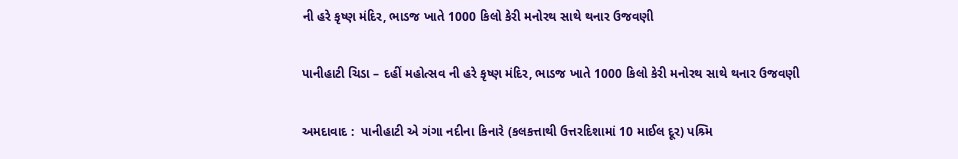ની હરે કૃષ્ણ મંદિર, ભાડજ ખાતે 1000 કિલો કેરી મનોરથ સાથે થનાર ઉજવણી

પાનીહાટી ચિડા – દહીં મહોત્સવ ની હરે કૃષ્ણ મંદિર, ભાડજ ખાતે 1000 કિલો કેરી મનોરથ સાથે થનાર ઉજવણી

અમદાવાદ :  પાનીહાટી એ ગંગા નદીના કિનારે (કલકત્તાથી ઉત્તરદિશામાં 10 માઈલ દૂર) પશ્ર્મિ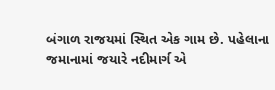બંગાળ રાજયમાં સ્થિત એક ગામ છે. પહેલાના જમાનામાં જયારે નદીમાર્ગ એ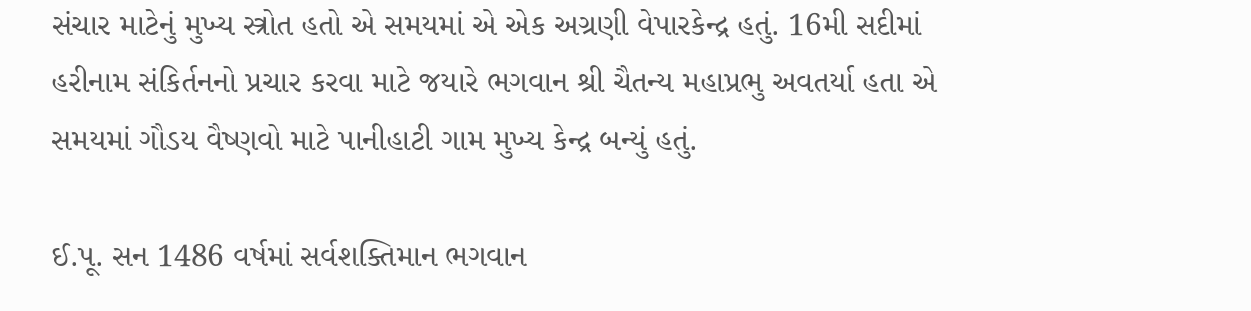સંચાર માટેનું મુખ્ય સ્ત્રોત હતો એ સમયમાં એ એક અગ્રણી વેપારકેન્દ્ર હતું. 16મી સદીમાં હરીનામ સંકિર્તનનો પ્રચાર કરવા માટે જયારે ભગવાન શ્રી ચૈતન્ય મહાપ્રભુ અવતર્યા હતા એ સમયમાં ગૌડય વૈષ્ણવો માટે પાનીહાટી ગામ મુખ્ય કેન્દ્ર બન્યું હતું.

ઈ.પૂ. સન 1486 વર્ષમાં સર્વશક્તિમાન ભગવાન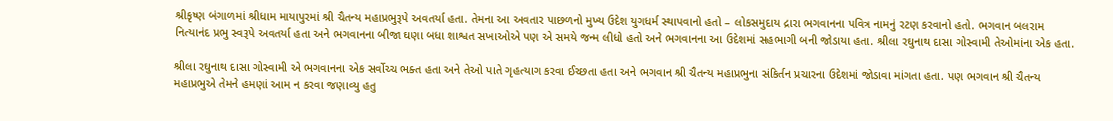શ્રીકૃષ્ણ બંગાળમાં શ્રીધામ માયાપુરમાં શ્રી ચૈતન્ય મહાપ્રભુરૂપે અવતર્યા હતા. તેમના આ અવતાર પાછળનો મુખ્ય ઉદેશ યુગધર્મ સ્થાપવાનો હતો – લોકસમુદાય દ્રારા ભગવાનના પવિત્ર નામનું રટણ કરવાનો હતો. ભગવાન બલરામ નિત્યાનંદ પ્રભુ સ્વરૂપે અવતર્યા હતા અને ભગવાનના બીજા ઘણા બધા શાશ્વત સખાઓએ પણ એ સમયે જન્મ લીધો હતો અને ભગવાનના આ ઉદેશમાં સહભાગી બની જોડાયા હતા. શ્રીલા રઘુનાથ દાસા ગોસ્વામી તેઓમાંના એક હતા.

શ્રીલા રઘુનાથ દાસા ગોસ્વામી એ ભગવાનના એક સર્વોચ્ચ ભક્ત હતા અને તેઓ પાતે ગૃહત્યાગ કરવા ઈચ્છતા હતા અને ભગવાન શ્રી ચૈતન્ય મહાપ્રભુના સંકિર્તન પ્રચારના ઉદેશમાં જોડાવા માંગતા હતા. પણ ભગવાન શ્રી ચૈતન્ય મહાપ્રભુએ તેમને હમણાં આમ ન કરવા જણાવ્યુ હતુ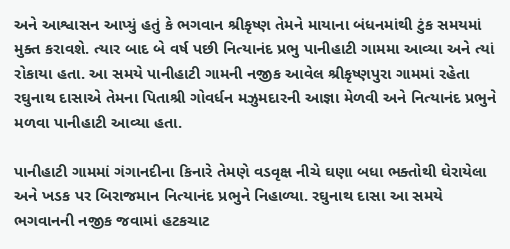અને આશ્વાસન આપ્યું હતું કે ભગવાન શ્રીકૃષ્ણ તેમને માયાના બંધનમાંથી ટુંક સમયમાં મુક્ત કરાવશે. ત્યાર બાદ બે વર્ષ પછી નિત્યાનંદ પ્રભુ પાનીહાટી ગામમા આવ્યા અને ત્યાં રોકાયા હતા. આ સમયે પાનીહાટી ગામની નજીક આવેલ શ્રીકૃષ્ણપુરા ગામમાં રહેતા રઘુનાથ દાસાએ તેમના પિતાશ્રી ગોવર્ધન મઝુમદારની આજ્ઞા મેળવી અને નિત્યાનંદ પ્રભુને મળવા પાનીહાટી આવ્યા હતા.

પાનીહાટી ગામમાં ગંગાનદીના કિનારે તેમણે વડવૃક્ષ નીચે ઘણા બધા ભક્તોથી ઘેરાયેલા અને ખડક પર બિરાજમાન નિત્યાનંદ પ્રભુને નિહાળ્યા. રઘુનાથ દાસા આ સમયે ભગવાનની નજીક જવામાં હટકચાટ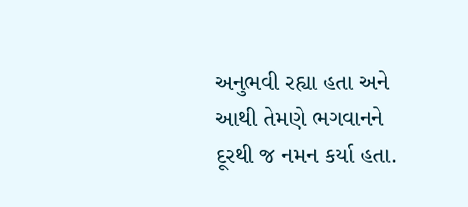અનુભવી રહ્યા હતા અને આથી તેમણે ભગવાનને દૂરથી જ નમન કર્યા હતા.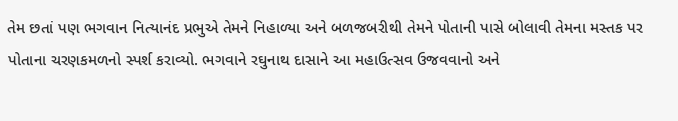તેમ છતાં પણ ભગવાન નિત્યાનંદ પ્રભુએ તેમને નિહાળ્યા અને બળજબરીથી તેમને પોતાની પાસે બોલાવી તેમના મસ્તક પર પોતાના ચરણકમળનો સ્પર્શ કરાવ્યો. ભગવાને રઘુનાથ દાસાને આ મહાઉત્સવ ઉજવવાનો અને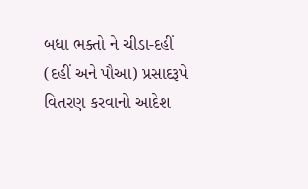બધા ભક્તો ને ચીડા-દહીં (દહીં અને પૌઆ) પ્રસાદરૂપે વિતરણ કરવાનો આદેશ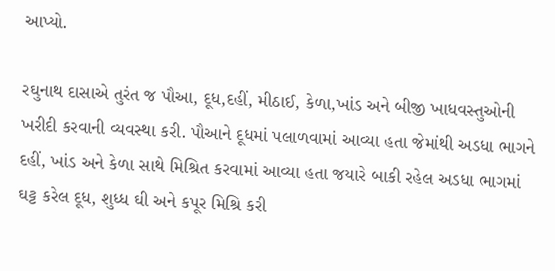આપ્યો.

રઘુનાથ દાસાએ તુરંત જ પૌઆ, દૂધ,દહીં, મીઠાઈ, કેળા,ખાંડ અને બીજી ખાધવસ્તુઓની ખરીદી કરવાની વ્યવસ્થા કરી. પૌઆને દૂધમાં પલાળવામાં આવ્યા હતા જેમાંથી અડધા ભાગને દહીં, ખાંડ અને કેળા સાથે મિશ્રિત કરવામાં આવ્યા હતા જયારે બાકી રહેલ અડધા ભાગમાં ઘટ્ટ કરેલ દૂધ, શુધ્ધ ઘી અને કપૂર મિશ્રિ કરી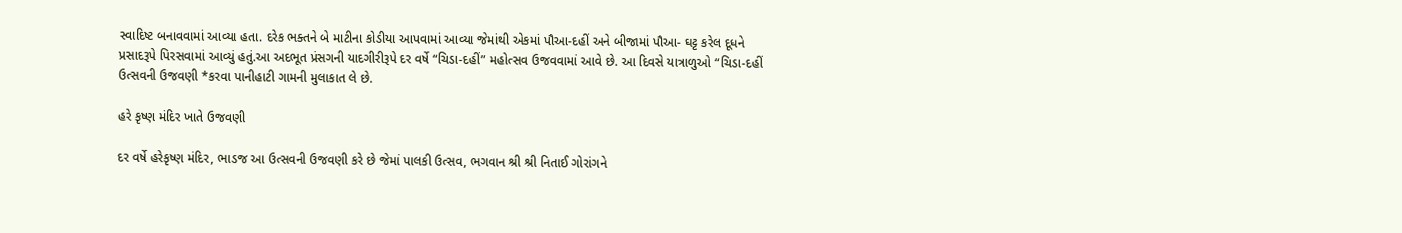સ્વાદિષ્ટ બનાવવામાં આવ્યા હતા. દરેક ભક્તને બે માટીના કોડીયા આપવામાં આવ્યા જેમાંથી એકમાં પૌઆ-દહીં અને બીજામાં પૌઆ- ઘટ્ટ કરેલ દૂધને પ્રસાદરૂપે પિરસવામાં આવ્યું હતું.આ અદભૂત પ્રંસગની યાદગીરીરૂપે દર વર્ષે “ચિડા-દહીં” મહોત્સવ ઉજવવામાં આવે છે. આ દિવસે યાત્રાળુઓ “ચિડા-દહીં ઉત્સવની ઉજવણી *કરવા પાનીહાટી ગામની મુલાકાત લે છે.

હરે કૃષ્ણ મંદિર ખાતે ઉજવણી

દર વર્ષે હરેકૃષ્ણ મંદિર, ભાડજ આ ઉત્સવની ઉજવણી કરે છે જેમાં પાલકી ઉત્સવ, ભગવાન શ્રી શ્રી નિતાઈ ગોરાંગને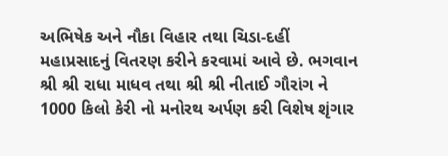અભિષેક અને નૌકા વિહાર તથા ચિડા-દહીં મહાપ્રસાદનું વિતરણ કરીને કરવામાં આવે છે. ભગવાન શ્રી શ્રી રાધા માધવ તથા શ્રી શ્રી નીતાઈ ગૌરાંગ ને 1000 કિલો કેરી નો મનોરથ અર્પણ કરી વિશેષ શૃંગાર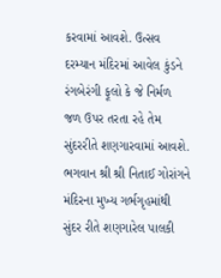કરવામાં આવશે. ઉત્સવ દરમ્યાન મંદિરમાં આવેલ કુંડને રંગબેરંગી ફૂલો કે જે નિર્મળ જળ ઉપર તરતા રહે તેમ સુંદરરીતે શણગારવામાં આવશે. ભગવાન શ્રી શ્રી નિતાઈ ગોરાંગને મંદિરના મુખ્ય ગર્ભગૃહમાંથી સુંદર રીતે શણગારેલ પાલકી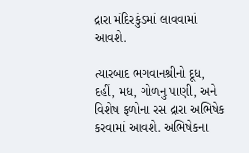દ્રારા મંદિરકુંડમાં લાવવામાં આવશે.

ત્યારબાદ ભગવાનશ્રીનો દૂધ, દહીં, મધ, ગોળનુ પાણી, અને વિશેષ ફળોના રસ દ્રારા અભિષેક કરવામાં આવશે. અભિષેકના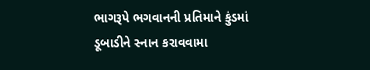ભાગરૂપે ભગવાનની પ્રતિમાને કુંડમાં ડૂબાડીને સ્નાન કરાવવામા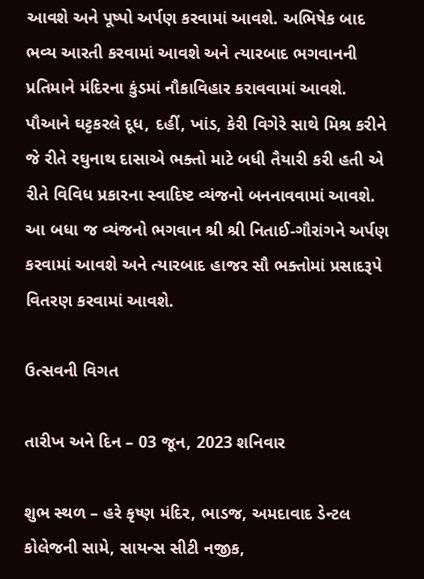આવશે અને પૂષ્પો અર્પણ કરવામાં આવશે. અભિષેક બાદ ભવ્ય આરતી કરવામાં આવશે અને ત્યારબાદ ભગવાનની પ્રતિમાને મંદિરના કુંડમાં નૌકાવિહાર કરાવવામાં આવશે. પૌઆને ઘટ્ટકરલે દૂધ, દહીં, ખાંડ, કેરી વિગેરે સાથે મિશ્ર કરીને જે રીતે રઘુનાથ દાસાએ ભક્તો માટે બધી તૈયારી કરી હતી એ રીતે વિવિધ પ્રકારના સ્વાદિષ્ટ વ્યંજનો બનનાવવામાં આવશે. આ બધા જ વ્યંજનો ભગવાન શ્રી શ્રી નિતાઈ-ગૌરાંગને અર્પણ કરવામાં આવશે અને ત્યારબાદ હાજર સૌ ભક્તોમાં પ્રસાદરૂપે વિતરણ કરવામાં આવશે.

ઉત્સવની વિગત

તારીખ અને દિન – 03 જૂન, 2023 શનિવાર

શુભ સ્થળ – હરે કૃષ્ણ મંદિર, ભાડજ, અમદાવાદ ડેન્ટલ કોલેજની સામે, સાયન્સ સીટી નજીક,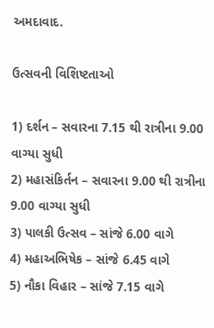અમદાવાદ.

ઉત્સવની વિશિષ્ટતાઓ

1) દર્શન – સવારના 7.15 થી રાત્રીના 9.00 વાગ્યા સુધી
2) મહાસંકિર્તન – સવારના 9.00 થી રાત્રીના 9.00 વાગ્યા સુધી
3) પાલકી ઉત્સવ – સાંજે 6.00 વાગે
4) મહાઅભિષેક – સાંજે 6.45 વાગે
5) નૌકા વિહાર – સાંજે 7.15 વાગે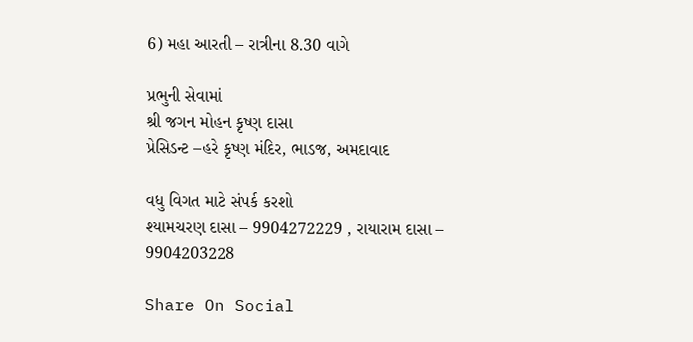6) મહા આરતી – રાત્રીના 8.30 વાગે

પ્રભુની સેવામાં
શ્રી જગન મોહન કૃષ્ણ દાસા
પ્રેસિડન્ટ –હરે કૃષ્ણ મંદિર, ભાડજ, અમદાવાદ

વધુ વિગત માટે સંપર્ક કરશો
શ્યામચરણ દાસા – 9904272229 , રાયારામ દાસા – 9904203228

Share On Social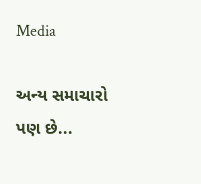Media

અન્ય સમાચારો પણ છે...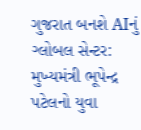ગુજરાત બનશે AIનું ગ્લોબલ સેન્ટર: મુખ્યમંત્રી ભૂપેન્દ્ર પટેલનો યુવા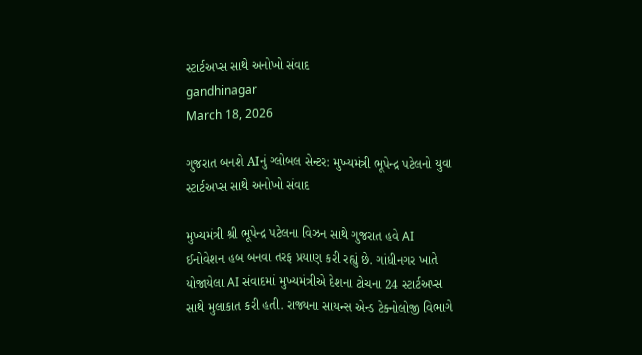સ્ટાર્ટઅપ્સ સાથે અનોખો સંવાદ
gandhinagar
March 18, 2026

ગુજરાત બનશે AIનું ગ્લોબલ સેન્ટર: મુખ્યમંત્રી ભૂપેન્દ્ર પટેલનો યુવા સ્ટાર્ટઅપ્સ સાથે અનોખો સંવાદ

મુખ્યમંત્રી શ્રી ભૂપેન્દ્ર પટેલના વિઝન સાથે ગુજરાત હવે AI ઈનોવેશન હબ બનવા તરફ પ્રયાણ કરી રહ્યું છે. ગાંધીનગર ખાતે યોજાયેલા AI સંવાદમાં મુખ્યમંત્રીએ દેશના ટોચના 24 સ્ટાર્ટઅપ્સ સાથે મુલાકાત કરી હતી. રાજ્યના સાયન્સ એન્ડ ટેક્નોલોજી વિભાગે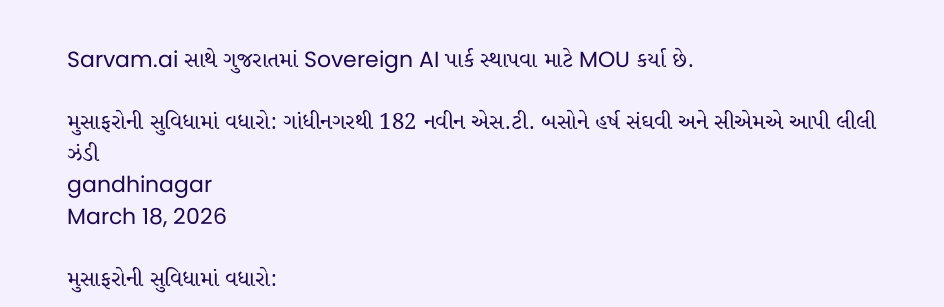Sarvam.ai સાથે ગુજરાતમાં Sovereign AI પાર્ક સ્થાપવા માટે MOU કર્યા છે.

મુસાફરોની સુવિધામાં વધારો: ગાંધીનગરથી 182 નવીન એસ.ટી. બસોને હર્ષ સંઘવી અને સીએમએ આપી લીલી ઝંડી
gandhinagar
March 18, 2026

મુસાફરોની સુવિધામાં વધારો: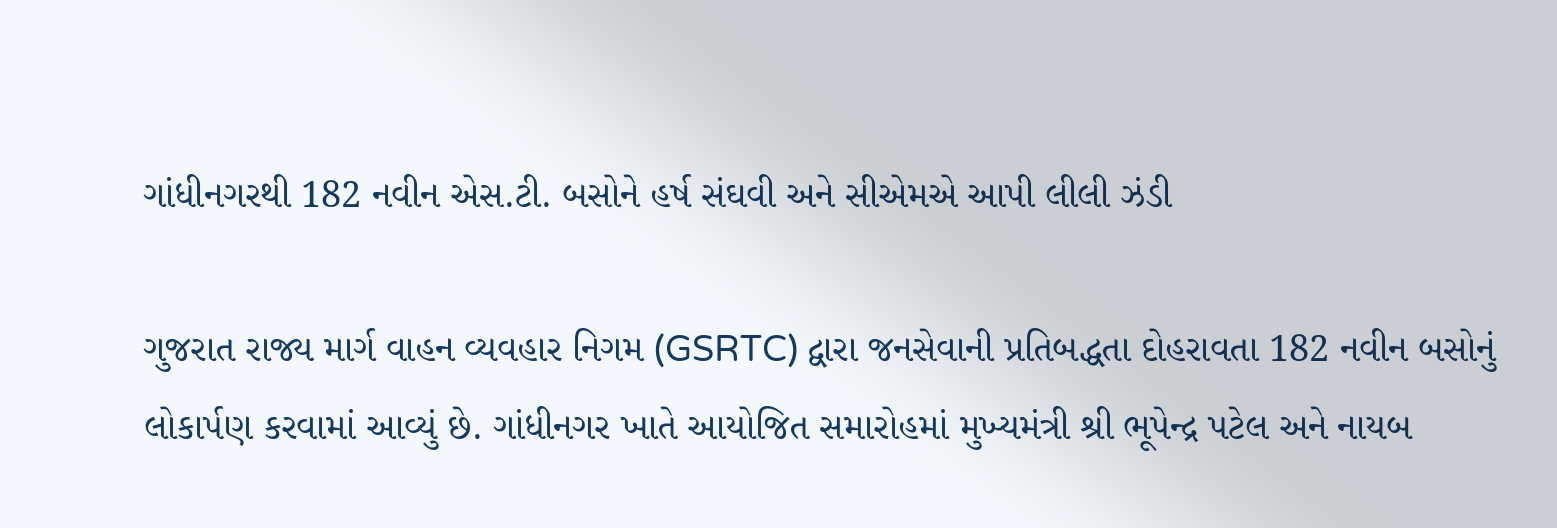ગાંધીનગરથી 182 નવીન એસ.ટી. બસોને હર્ષ સંઘવી અને સીએમએ આપી લીલી ઝંડી

ગુજરાત રાજ્ય માર્ગ વાહન વ્યવહાર નિગમ (GSRTC) દ્વારા જનસેવાની પ્રતિબદ્ધતા દોહરાવતા 182 નવીન બસોનું લોકાર્પણ કરવામાં આવ્યું છે. ગાંધીનગર ખાતે આયોજિત સમારોહમાં મુખ્યમંત્રી શ્રી ભૂપેન્દ્ર પટેલ અને નાયબ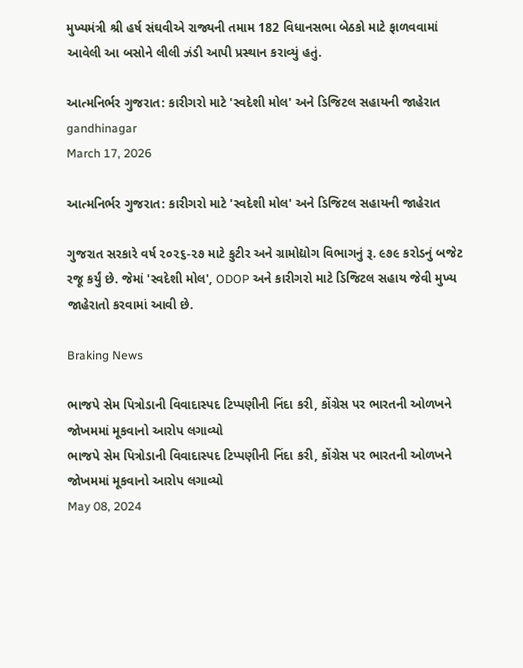મુખ્યમંત્રી શ્રી હર્ષ સંઘવીએ રાજ્યની તમામ 182 વિધાનસભા બેઠકો માટે ફાળવવામાં આવેલી આ બસોને લીલી ઝંડી આપી પ્રસ્થાન કરાવ્યું હતું.

આત્મનિર્ભર ગુજરાત: કારીગરો માટે 'સ્વદેશી મોલ' અને ડિજિટલ સહાયની જાહેરાત
gandhinagar
March 17, 2026

આત્મનિર્ભર ગુજરાત: કારીગરો માટે 'સ્વદેશી મોલ' અને ડિજિટલ સહાયની જાહેરાત

ગુજરાત સરકારે વર્ષ ૨૦૨૬-૨૭ માટે કુટીર અને ગ્રામોદ્યોગ વિભાગનું રૂ. ૯૭૯ કરોડનું બજેટ રજૂ કર્યું છે. જેમાં 'સ્વદેશી મોલ', ODOP અને કારીગરો માટે ડિજિટલ સહાય જેવી મુખ્ય જાહેરાતો કરવામાં આવી છે.

Braking News

ભાજપે સેમ પિત્રોડાની વિવાદાસ્પદ ટિપ્પણીની નિંદા કરી, કોંગ્રેસ પર ભારતની ઓળખને જોખમમાં મૂકવાનો આરોપ લગાવ્યો
ભાજપે સેમ પિત્રોડાની વિવાદાસ્પદ ટિપ્પણીની નિંદા કરી, કોંગ્રેસ પર ભારતની ઓળખને જોખમમાં મૂકવાનો આરોપ લગાવ્યો
May 08, 2024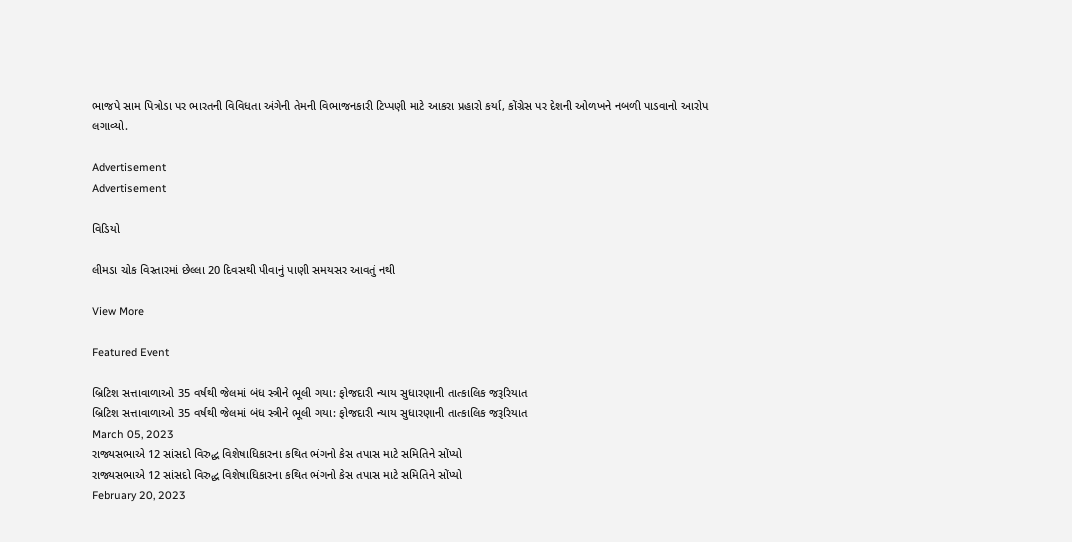ભાજપે સામ પિત્રોડા પર ભારતની વિવિધતા અંગેની તેમની વિભાજનકારી ટિપ્પણી માટે આકરા પ્રહારો કર્યા, કોંગ્રેસ પર દેશની ઓળખને નબળી પાડવાનો આરોપ લગાવ્યો.

Advertisement
Advertisement

વિડિયો

લીમડા ચોક વિસ્તારમાં છેલ્લા 20 દિવસથી પીવાનું પાણી સમયસર આવતું નથી

View More

Featured Event

બ્રિટિશ સત્તાવાળાઓ 35 વર્ષથી જેલમાં બંધ સ્ત્રીને ભૂલી ગયા: ફોજદારી ન્યાય સુધારણાની તાત્કાલિક જરૂરિયાત
બ્રિટિશ સત્તાવાળાઓ 35 વર્ષથી જેલમાં બંધ સ્ત્રીને ભૂલી ગયા: ફોજદારી ન્યાય સુધારણાની તાત્કાલિક જરૂરિયાત
March 05, 2023
રાજ્યસભાએ 12 સાંસદો વિરુદ્ધ વિશેષાધિકારના કથિત ભંગનો કેસ તપાસ માટે સમિતિને સોંપ્યો
રાજ્યસભાએ 12 સાંસદો વિરુદ્ધ વિશેષાધિકારના કથિત ભંગનો કેસ તપાસ માટે સમિતિને સોંપ્યો
February 20, 2023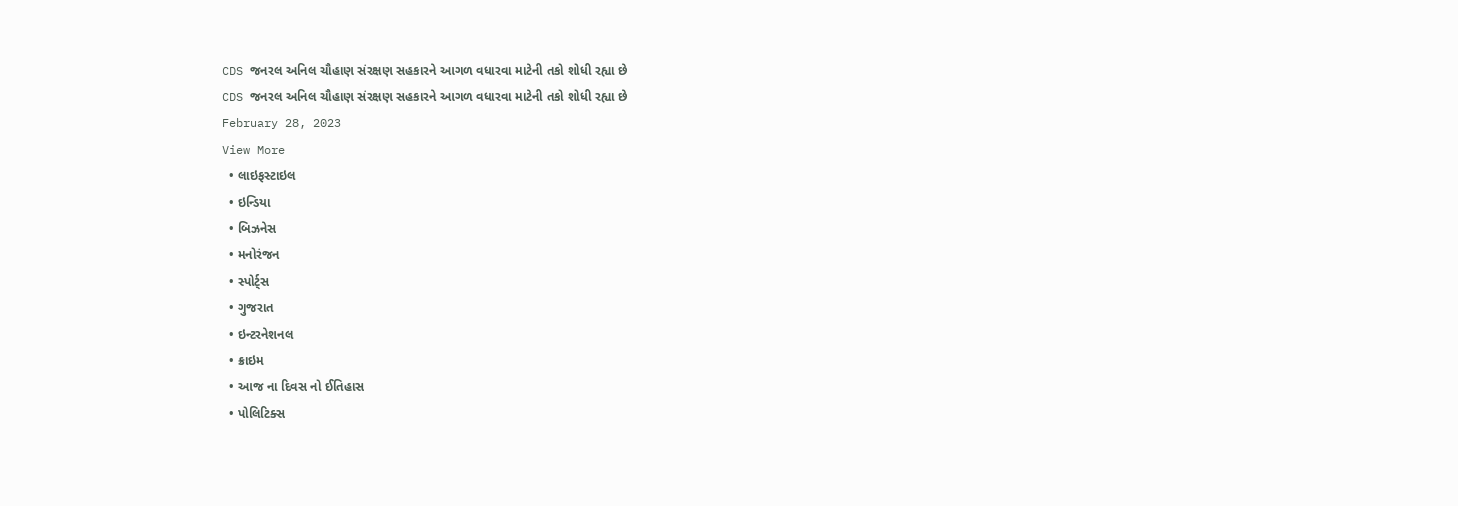CDS જનરલ અનિલ ચૌહાણ સંરક્ષણ સહકારને આગળ વધારવા માટેની તકો શોધી રહ્યા છે
CDS જનરલ અનિલ ચૌહાણ સંરક્ષણ સહકારને આગળ વધારવા માટેની તકો શોધી રહ્યા છે
February 28, 2023
View More
  • લાઇફસ્ટાઇલ
  • ઇન્ડિયા
  • બિઝનેસ
  • મનોરંજન
  • સ્પોર્ટ્સ
  • ગુજરાત
  • ઇન્ટરનેશનલ
  • ક્રાઇમ
  • આજ ના દિવસ નો ઈતિહાસ
  • પોલિટિક્સ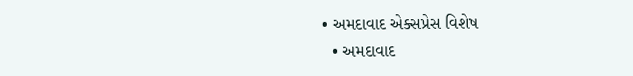• અમદાવાદ એક્સપ્રેસ વિશેષ
  • અમદાવાદ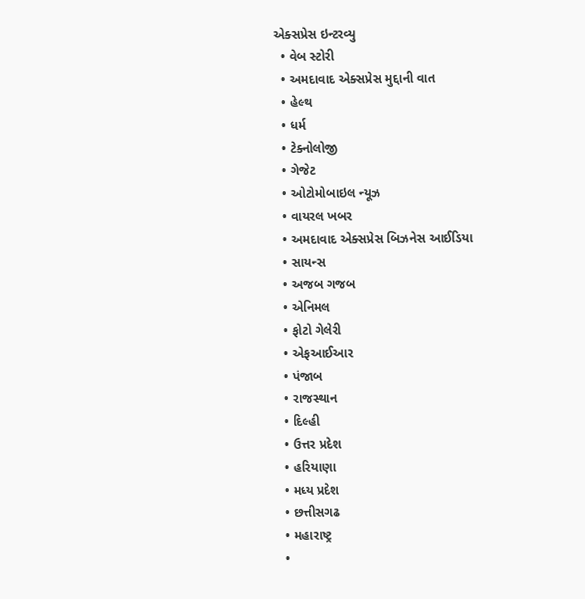એક્સપ્રેસ ઇન્ટરવ્યુ
  • વેબ સ્ટોરી
  • અમદાવાદ એક્સપ્રેસ મુદ્દાની વાત
  • હેલ્થ
  • ધર્મ
  • ટેક્નોલોજી
  • ગેજેટ
  • ઓટોમોબાઇલ ન્યૂઝ
  • વાયરલ ખબર
  • અમદાવાદ એક્સપ્રેસ બિઝનેસ આઈડિયા
  • સાયન્સ
  • અજબ ગજબ
  • એનિમલ
  • ફોટો ગેલેરી
  • એફઆઈઆર
  • પંજાબ
  • રાજસ્થાન
  • દિલ્હી
  • ઉત્તર પ્રદેશ
  • હરિયાણા
  • મધ્ય પ્રદેશ
  • છત્તીસગઢ
  • મહારાષ્ટ્ર
  •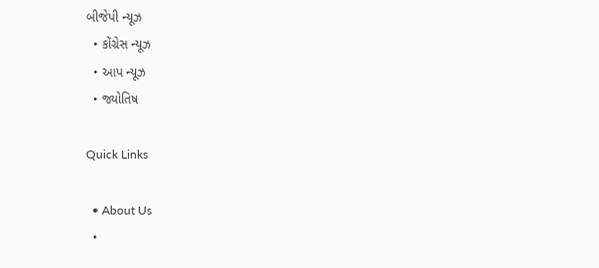બીજેપી ન્યૂઝ
  • કોંગ્રેસ ન્યૂઝ
  • આપ ન્યૂઝ
  • જ્યોતિષ

Quick Links

  • About Us
  •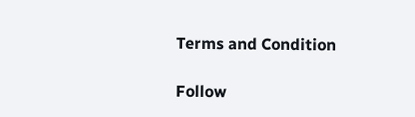Terms and Condition

Follow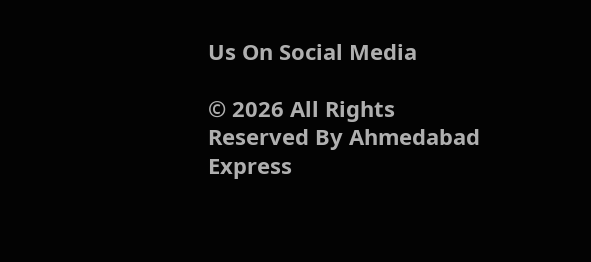Us On Social Media

© 2026 All Rights Reserved By Ahmedabad Express